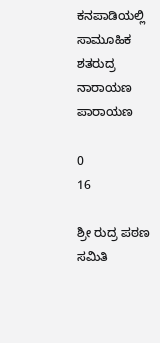ಕನಪಾಡಿಯಲ್ಲಿ ಸಾಮೂಹಿಕ ಶತರುದ್ರ ನಾರಾಯಣ ಪಾರಾಯಣ

0
16

ಶ್ರೀ ರುದ್ರ ಪಠಣ ಸಮಿತಿ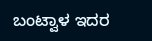ಬಂಟ್ವಾಳ ಇದರ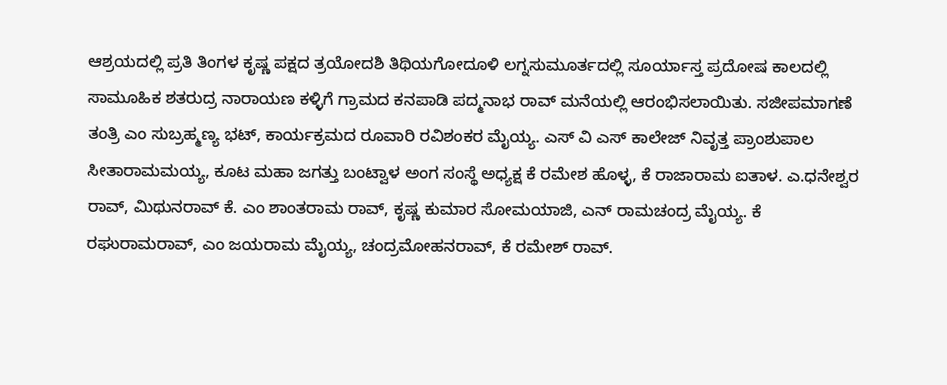ಆಶ್ರಯದಲ್ಲಿ ಪ್ರತಿ ತಿಂಗಳ ಕೃಷ್ಣ ಪಕ್ಷದ ತ್ರಯೋದಶಿ ತಿಥಿಯಗೋದೂಳಿ ಲಗ್ನಸುಮೂರ್ತದಲ್ಲಿ ಸೂರ್ಯಾಸ್ತ ಪ್ರದೋಷ ಕಾಲದಲ್ಲಿ ಸಾಮೂಹಿಕ ಶತರುದ್ರ ನಾರಾಯಣ ಕಳ್ಳಿಗೆ ಗ್ರಾಮದ ಕನಪಾಡಿ ಪದ್ಮನಾಭ ರಾವ್ ಮನೆಯಲ್ಲಿ ಆರಂಭಿಸಲಾಯಿತು. ಸಜೀಪಮಾಗಣೆ ತಂತ್ರಿ ಎಂ ಸುಬ್ರಹ್ಮಣ್ಯ ಭಟ್, ಕಾರ್ಯಕ್ರಮದ ರೂವಾರಿ ರವಿಶಂಕರ ಮೈಯ್ಯ. ಎಸ್ ವಿ ಎಸ್ ಕಾಲೇಜ್ ನಿವೃತ್ತ ಪ್ರಾಂಶುಪಾಲ ಸೀತಾರಾಮಮಯ್ಯ, ಕೂಟ ಮಹಾ ಜಗತ್ತು ಬಂಟ್ವಾಳ ಅಂಗ ಸಂಸ್ಥೆ ಅಧ್ಯಕ್ಷ ಕೆ ರಮೇಶ ಹೊಳ್ಳ, ಕೆ ರಾಜಾರಾಮ ಐತಾಳ. ಎ.ಧನೇಶ್ವರ ರಾವ್, ಮಿಥುನರಾವ್ ಕೆ. ಎಂ ಶಾಂತರಾಮ ರಾವ್, ಕೃಷ್ಣ ಕುಮಾರ ಸೋಮಯಾಜಿ, ಎನ್ ರಾಮಚಂದ್ರ ಮೈಯ್ಯ. ಕೆ ರಘುರಾಮರಾವ್, ಎಂ ಜಯರಾಮ ಮೈಯ್ಯ, ಚಂದ್ರಮೋಹನರಾವ್, ಕೆ ರಮೇಶ್ ರಾವ್.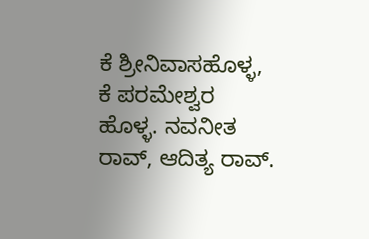ಕೆ ಶ್ರೀನಿವಾಸಹೊಳ್ಳ, ಕೆ ಪರಮೇಶ್ವರ ಹೊಳ್ಳ. ನವನೀತ ರಾವ್, ಆದಿತ್ಯ ರಾವ್.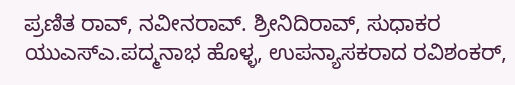ಪ್ರಣಿತ ರಾವ್, ನವೀನರಾವ್. ಶ್ರೀನಿದಿರಾವ್, ಸುಧಾಕರ ಯುಎಸ್ಎ.ಪದ್ಮನಾಭ ಹೊಳ್ಳ, ಉಪನ್ಯಾಸಕರಾದ ರವಿಶಂಕರ್,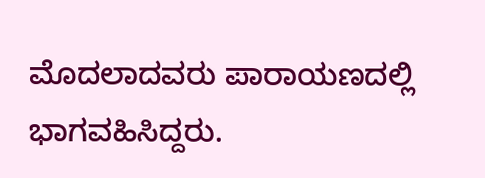ಮೊದಲಾದವರು ಪಾರಾಯಣದಲ್ಲಿ ಭಾಗವಹಿಸಿದ್ದರು.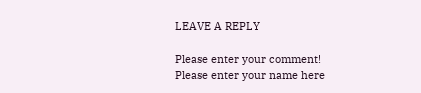LEAVE A REPLY

Please enter your comment!
Please enter your name here